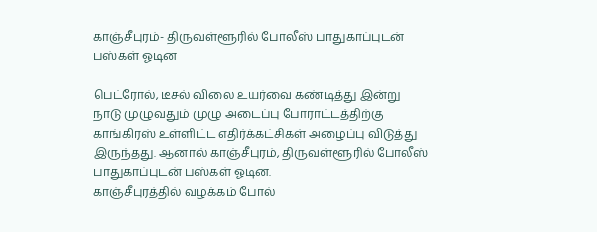காஞ்சீபுரம்- திருவள்ளூரில் போலீஸ் பாதுகாப்புடன் பஸ்கள் ஓடின

பெட்ரோல், டீசல் விலை உயர்வை கண்டித்து இன்று நாடு முழுவதும் முழு அடைப்பு போராட்டத்திற்கு காங்கிரஸ் உள்ளிட்ட எதிர்க்கட்சிகள் அழைப்பு விடுத்து இருந்தது. ஆனால் காஞ்சீபுரம், திருவள்ளூரில் போலீஸ் பாதுகாப்புடன் பஸ்கள் ஓடின.
காஞ்சீபுரத்தில் வழக்கம் போல்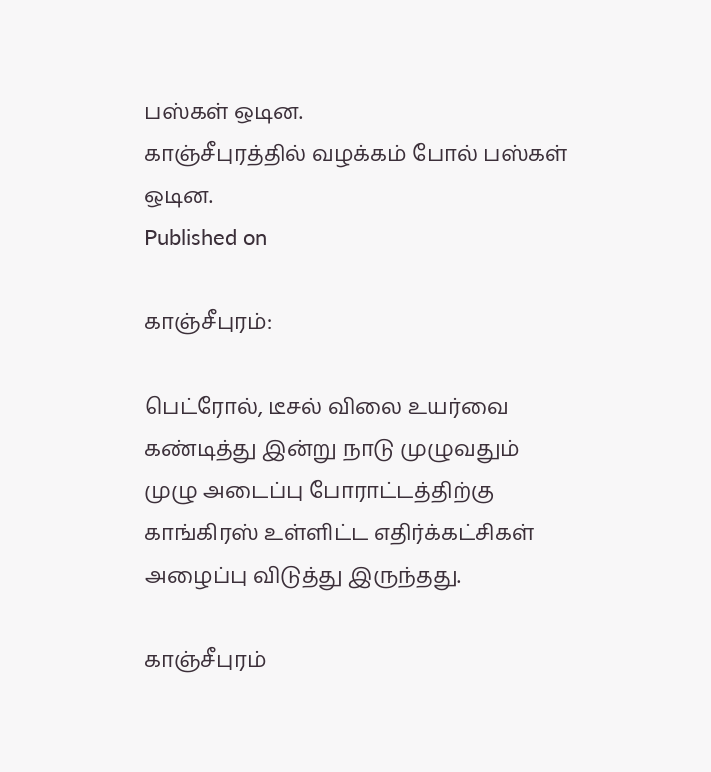பஸ்கள் ஒடின.
காஞ்சீபுரத்தில் வழக்கம் போல் பஸ்கள் ஒடின.
Published on

காஞ்சீபுரம்:

பெட்ரோல், டீசல் விலை உயர்வை கண்டித்து இன்று நாடு முழுவதும் முழு அடைப்பு போராட்டத்திற்கு காங்கிரஸ் உள்ளிட்ட எதிர்க்கட்சிகள் அழைப்பு விடுத்து இருந்தது.

காஞ்சீபுரம்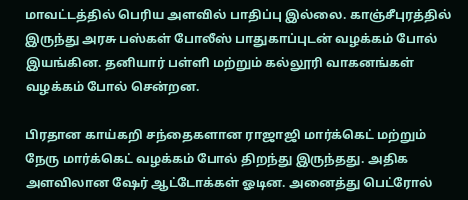மாவட்டத்தில் பெரிய அளவில் பாதிப்பு இல்லை. காஞ்சீபுரத்தில் இருந்து அரசு பஸ்கள் போலீஸ் பாதுகாப்புடன் வழக்கம் போல் இயங்கின. தனியார் பள்ளி மற்றும் கல்லூரி வாகனங்கள் வழக்கம் போல் சென்றன.

பிரதான காய்கறி சந்தைகளான ராஜாஜி மார்க்கெட் மற்றும் நேரு மார்க்கெட் வழக்கம் போல் திறந்து இருந்தது. அதிக அளவிலான ஷேர் ஆட்டோக்கள் ஓடின. அனைத்து பெட்ரோல்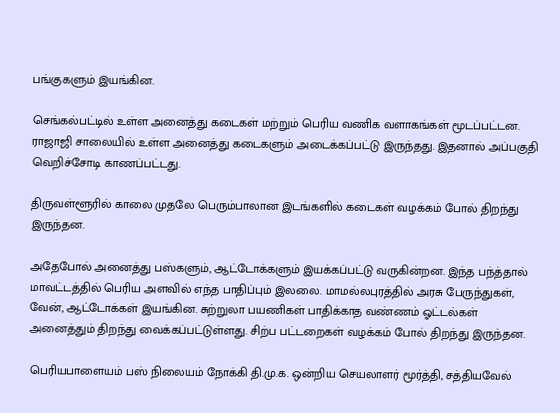பங்குகளும் இயங்கின.

செங்கல்பட்டில் உள்ள அனைத்து கடைகள் மற்றும் பெரிய வணிக வளாகங்கள் மூடப்பட்டன. ராஜாஜி சாலையில் உள்ள அனைத்து கடைகளும் அடைக்கப்பட்டு இருந்தது. இதனால் அப்பகுதி வெறிச்சோடி காணப்பட்டது.

திருவள்ளூரில் காலை முதலே பெரும்பாலான இடங்களில் கடைகள் வழக்கம் போல் திறந்து இருந்தன.

அதேபோல் அனைத்து பஸ்களும், ஆட்டோக்களும் இயக்கப்பட்டு வருகின்றன. இந்த பந்த்தால் மாவட்டத்தில் பெரிய அளவில் எந்த பாதிப்பும் இலலை. மாமல்லபுரத்தில் அரசு பேருந்துகள், வேன், ஆட்டோக்கள் இயங்கின. சுற்றுலா பயணிகள் பாதிக்காத வண்ணம் ஓட்டல்கள் அனைத்தும் திறந்து வைக்கப்பட்டுள்ளது. சிற்ப பட்டறைகள் வழக்கம் போல் திறந்து இருந்தன.

பெரியபாளையம் பஸ் நிலையம் நோக்கி தி.மு.க. ஒன்றிய செயலாளர் மூர்த்தி, சத்தியவேல்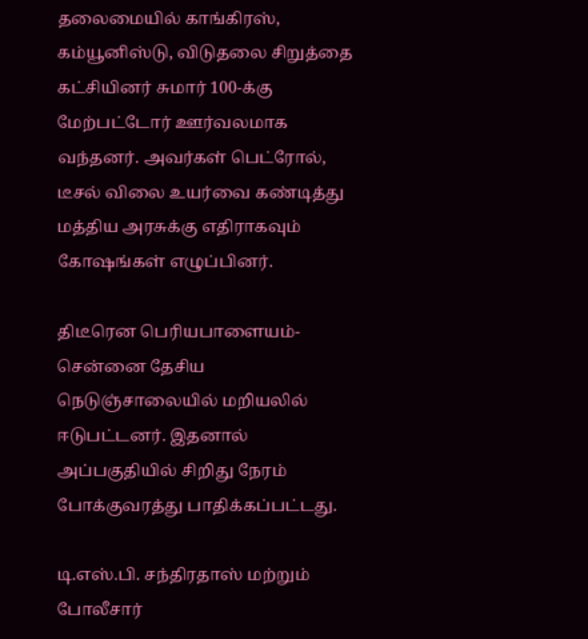தலைமையில் காங்கிரஸ், கம்யூனிஸ்டு, விடுதலை சிறுத்தை கட்சியினர் சுமார் 100-க்கு மேற்பட்டோர் ஊர்வலமாக வந்தனர். அவர்கள் பெட்ரோல், டீசல் விலை உயர்வை கண்டித்து மத்திய அரசுக்கு எதிராகவும் கோ‌ஷங்கள் எழுப்பினர்.

திடீரென பெரியபாளையம்- சென்னை தேசிய நெடுஞ்சாலையில் மறியலில் ஈடுபட்டனர். இதனால் அப்பகுதியில் சிறிது நேரம் போக்குவரத்து பாதிக்கப்பட்டது.

டி.எஸ்.பி. சந்திரதாஸ் மற்றும் போலீசார்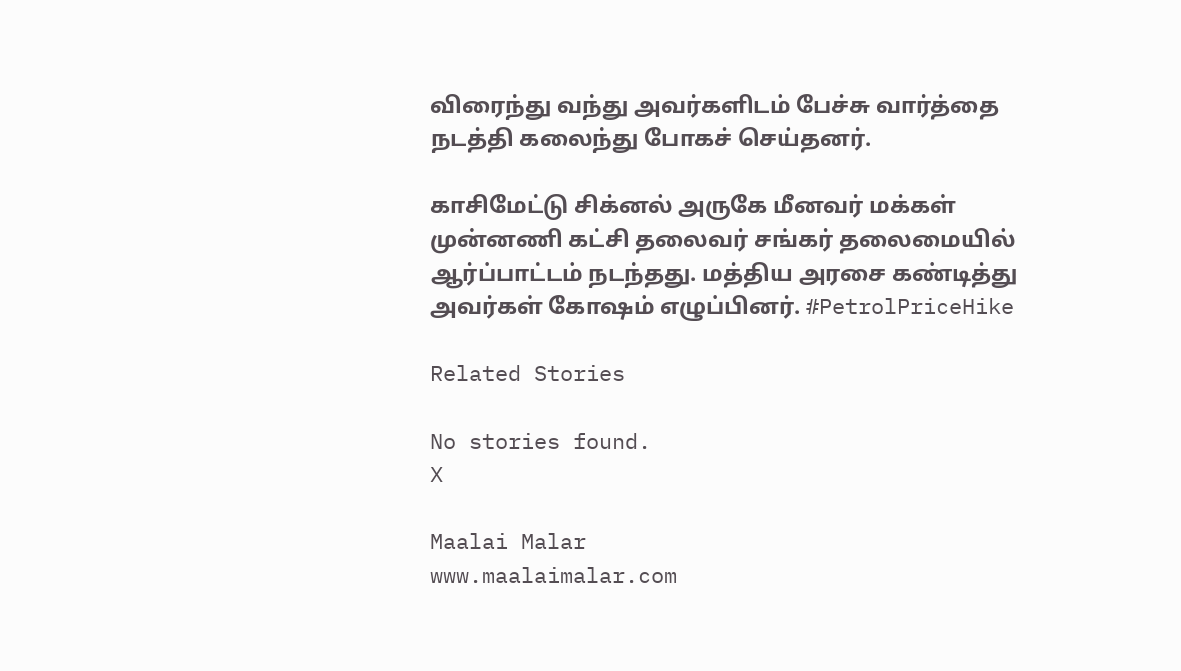விரைந்து வந்து அவர்களிடம் பேச்சு வார்த்தை நடத்தி கலைந்து போகச் செய்தனர்.

காசிமேட்டு சிக்னல் அருகே மீனவர் மக்கள் முன்னணி கட்சி தலைவர் சங்கர் தலைமையில் ஆர்ப்பாட்டம் நடந்தது. மத்திய அரசை கண்டித்து அவர்கள் கோ‌ஷம் எழுப்பினர். #PetrolPriceHike

Related Stories

No stories found.
X

Maalai Malar
www.maalaimalar.com